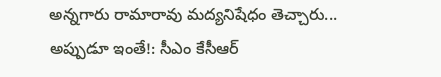అన్నగారు రామారావు మద్యనిషేధం తెచ్చారు... అప్పుడూ ఇంతే!: సీఎం కేసీఆర్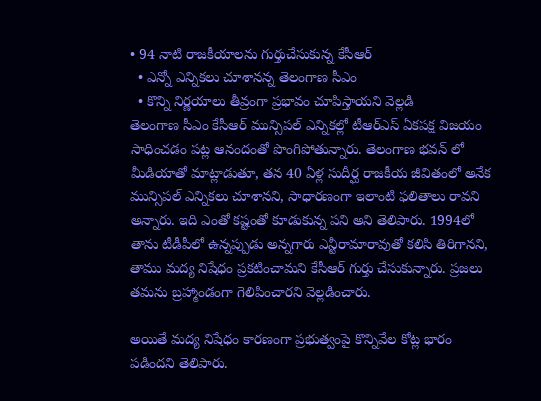• 94 నాటి రాజకీయాలను గుర్తుచేసుకున్న కేసీఆర్
  • ఎన్నో ఎన్నికలు చూశానన్న తెలంగాణ సీఎం
  • కొన్ని నిర్ణయాలు తీవ్రంగా ప్రభావం చూపిస్తాయని వెల్లడి
తెలంగాణ సీఎం కేసీఆర్ మున్సిపల్ ఎన్నికల్లో టీఆర్ఎస్ ఏకపక్ష విజయం సాధించడం పట్ల ఆనందంతో పొంగిపోతున్నారు. తెలంగాణ భవన్ లో మీడియాతో మాట్లాడుతూ, తన 40 ఏళ్ల సుదీర్ఘ రాజకీయ జీవితంలో అనేక మున్సిపల్ ఎన్నికలు చూశానని, సాధారణంగా ఇలాంటి ఫలితాలు రావని అన్నారు. ఇది ఎంతో కష్టంతో కూడుకున్న పని అని తెలిపారు. 1994లో తాను టీడీపీలో ఉన్నప్పుడు అన్నగారు ఎన్టీరామారావుతో కలిసి తిరిగానని, తాము మద్య నిషేధం ప్రకటించామని కేసీఆర్ గుర్తు చేసుకున్నారు. ప్రజలు తమను బ్రహ్మాండంగా గెలిపించారని వెల్లడించారు.

అయితే మద్య నిషేధం కారణంగా ప్రభుత్వంపై కొన్నివేల కోట్ల భారం పడిందని తెలిపారు.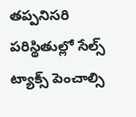తప్పనిసరి పరిస్థితుల్లో సేల్స్ ట్యాక్స్ పెంచాల్సి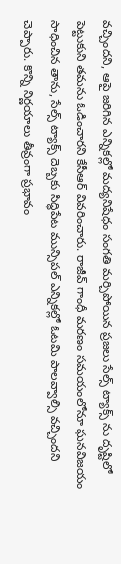వచ్చిందని, ఆపై జరిగిన ఎన్నికల్లో మద్యనిషేధం సంగతి మర్చిపోయిన ప్రజలు సేల్స్ ట్యాక్స్ ను దృష్టిలో పెట్టుకుని తమను ఓడించారని కేసీఆర్ వివరించారు. రాజీవ్ గాంధీ మరణం సమయంలోనూ ఘనవిజయం సాధించిన తాను, సేల్స్ ట్యాక్స్ దెబ్బకు సిద్ధిపేట మున్సిపల్ ఎన్నికల్లో ఓటమి పాలవ్వాల్సి వచ్చిందని చెప్పారు. కొన్ని నిర్ణయాలు తీవ్రంగా ప్రభావం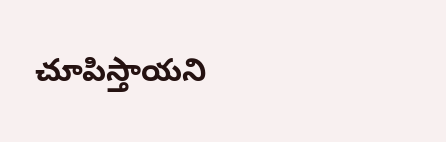చూపిస్తాయని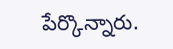పేర్కొన్నారు.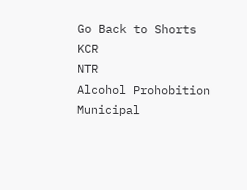Go Back to Shorts
KCR
NTR
Alcohol Prohobition
Municipal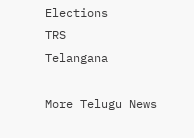Elections
TRS
Telangana

More Telugu News